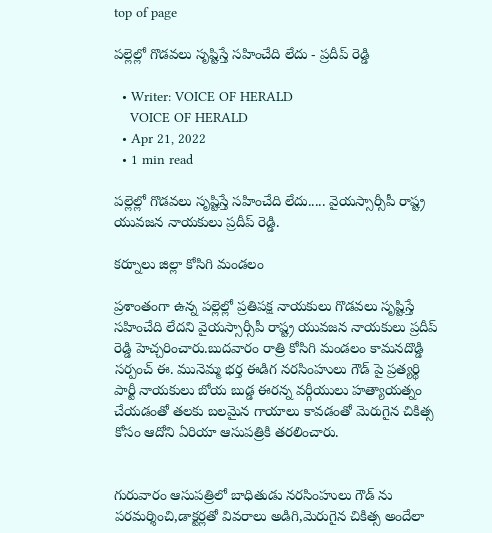top of page

పల్లెల్లో గొడవలు సృష్టిస్తే సహించేది లేదు - ప్రదీప్ రెడ్డి

  • Writer: VOICE OF HERALD
    VOICE OF HERALD
  • Apr 21, 2022
  • 1 min read

పల్లెల్లో గొడవలు సృష్టిస్తే సహించేది లేదు..... వైయస్సార్సీపీ రాష్ట్ర యువజన నాయకులు ప్రదీప్ రెడ్డి.

కర్నూలు జిల్లా కోసిగి మండలం

ప్రశాంతంగా ఉన్న పల్లెల్లో ప్రతిపక్ష నాయకులు గొడవలు సృష్టిస్తే సహించేది లేదని వైయస్సార్సీపీ రాష్ట్ర యువజన నాయకులు ప్రదీప్ రెడ్డి హెచ్చరించారు.బుదవారం రాత్రి కోసిగి మండలం కామనదొడ్డి సర్పంచ్ ఈ. మునెమ్మ భర్త ఈడిగ నరసింహులు గౌడ్ పై ప్రత్యర్థి పార్టీ నాయకులు బోయ బుడ్డ ఈరన్న వర్గీయులు హత్యాయత్నం చేయడంతో తలకు బలమైన గాయాలు కావడంతో మెరుగైన చికిత్స కోసం ఆదోని ఏరియా ఆసుపత్రికి తరలించారు.


గురువారం ఆసుపత్రిలో బాధితుడు నరసింహులు గౌడ్ ను పరమర్శించి,డాక్టర్లతో వివరాలు అడిగి,మెరుగైన చికిత్స అందేలా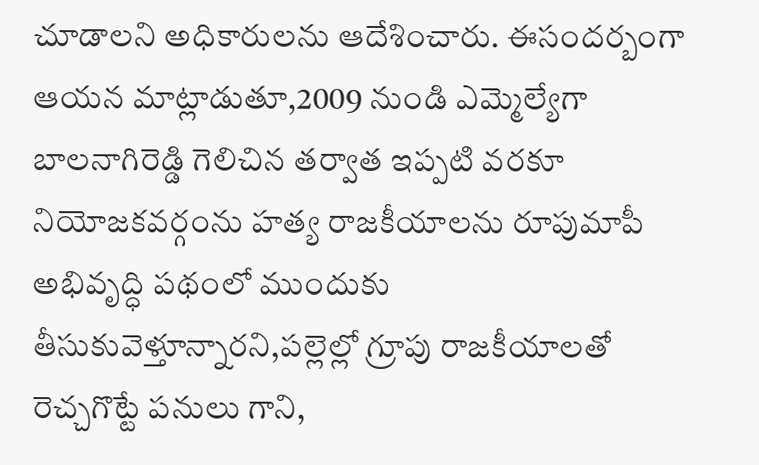చూడాలని అధికారులను ఆదేశించారు. ఈసందర్బంగా ఆయన మాట్లాడుతూ,2009 నుండి ఎమ్మెల్యేగా బాలనాగిరెడ్డి గెలిచిన తర్వాత ఇప్పటి వరకూ నియోజకవర్గంను హత్య రాజకీయాలను రూపుమాపీ అభివృద్ధి పథంలో ముందుకు తీసుకువెళ్తూన్నారని,పల్లెల్లో గ్రూపు రాజకీయాలతో రెచ్చగొట్టే పనులు గాని,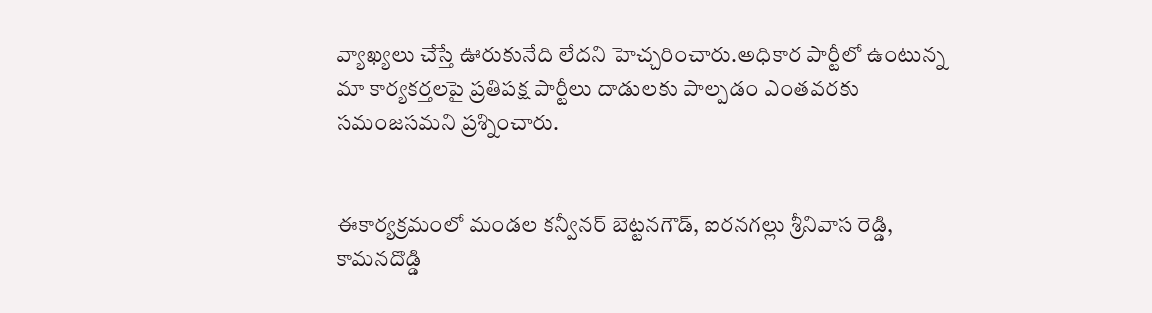వ్యాఖ్యలు చేస్తే ఊరుకునేది లేదని హెచ్చరించారు.అధికార పార్టీలో ఉంటున్న మా కార్యకర్తలపై ప్రతిపక్ష పార్టీలు దాడులకు పాల్పడం ఎంతవరకు సమంజసమని ప్రశ్నించారు.


ఈకార్యక్రమంలో మండల కన్వీనర్ బెట్టనగౌడ్, ఐరనగల్లు శ్రీనివాస రెడ్డి, కామనదొడ్డి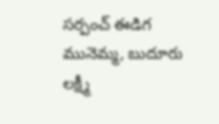సర్పంచ్ ఈడిగ మునెమ్మ, బుదూరు లక్ష్మీ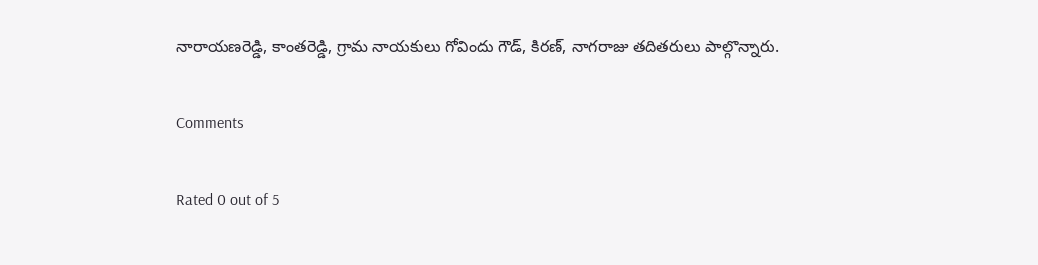నారాయణరెడ్డి, కాంతరెడ్డి, గ్రామ నాయకులు గోవిందు గౌడ్, కిరణ్, నాగరాజు తదితరులు పాల్గొన్నారు.

Comments

Rated 0 out of 5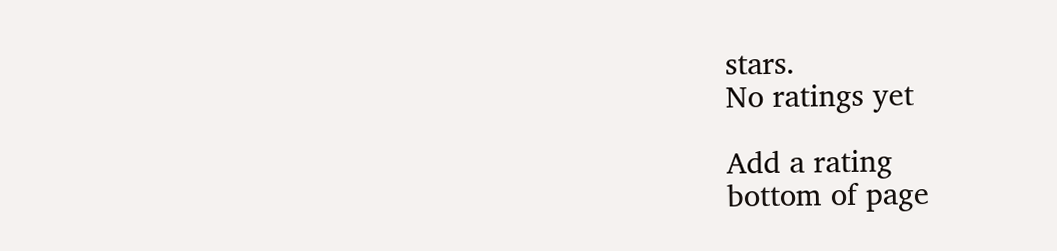stars.
No ratings yet

Add a rating
bottom of page